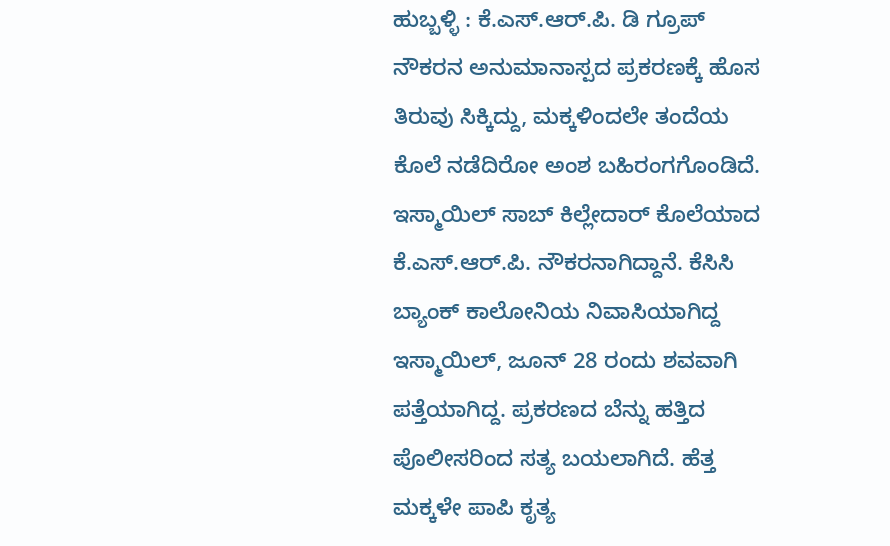ಹುಬ್ಬಳ್ಳಿ : ಕೆ.ಎಸ್.ಆರ್.ಪಿ. ಡಿ ಗ್ರೂಪ್ ನೌಕರನ ಅನುಮಾನಾಸ್ಪದ ಪ್ರಕರಣಕ್ಕೆ ಹೊಸ ತಿರುವು ಸಿಕ್ಕಿದ್ದು, ಮಕ್ಕಳಿಂದಲೇ ತಂದೆಯ ಕೊಲೆ ನಡೆದಿರೋ ಅಂಶ ಬಹಿರಂಗಗೊಂಡಿದೆ. ಇಸ್ಮಾಯಿಲ್ ಸಾಬ್ ಕಿಲ್ಲೇದಾರ್ ಕೊಲೆಯಾದ ಕೆ.ಎಸ್.ಆರ್.ಪಿ. ನೌಕರನಾಗಿದ್ದಾನೆ. ಕೆಸಿಸಿ ಬ್ಯಾಂಕ್ ಕಾಲೋನಿಯ ನಿವಾಸಿಯಾಗಿದ್ದ ಇಸ್ಮಾಯಿಲ್, ಜೂನ್ 28 ರಂದು ಶವವಾಗಿ ಪತ್ತೆಯಾಗಿದ್ದ. ಪ್ರಕರಣದ ಬೆನ್ನು ಹತ್ತಿದ ಪೊಲೀಸರಿಂದ ಸತ್ಯ ಬಯಲಾಗಿದೆ. ಹೆತ್ತ ಮಕ್ಕಳೇ ಪಾಪಿ ಕೃತ್ಯ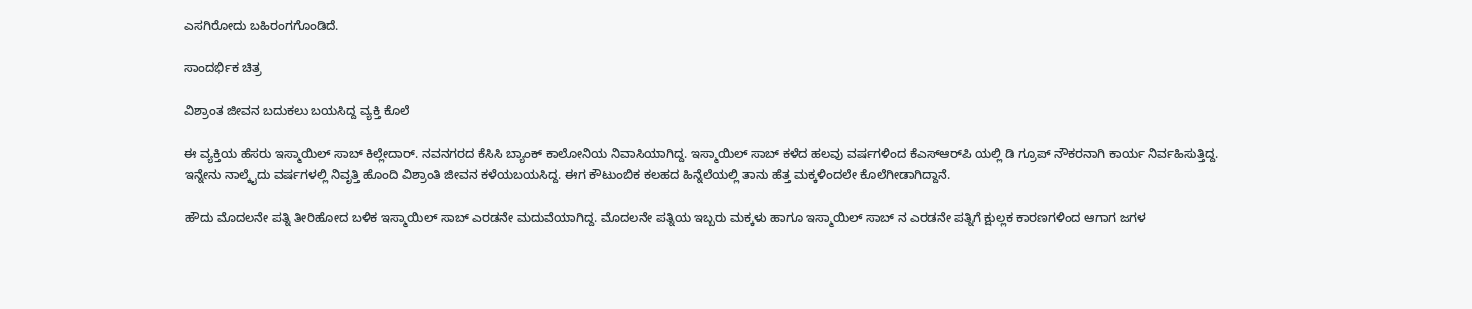ಎಸಗಿರೋದು ಬಹಿರಂಗಗೊಂಡಿದೆ.

ಸಾಂದರ್ಭಿಕ ಚಿತ್ರ

ವಿಶ್ರಾಂತ ಜೀವನ ಬದುಕಲು ಬಯಸಿದ್ದ ವ್ಯಕ್ತಿ ಕೊಲೆ

ಈ ವ್ಯಕ್ತಿಯ ಹೆಸರು ಇಸ್ಮಾಯಿಲ್ ಸಾಬ್ ಕಿಲ್ಲೇದಾರ್. ನವನಗರದ ಕೆಸಿಸಿ ಬ್ಯಾಂಕ್ ಕಾಲೋನಿಯ ನಿವಾಸಿಯಾಗಿದ್ದ. ಇಸ್ಮಾಯಿಲ್ ಸಾಬ್ ಕಳೆದ ಹಲವು ವರ್ಷಗಳಿಂದ ಕೆಎಸ್‌ಆರ್‌ಪಿ ಯಲ್ಲಿ ಡಿ ಗ್ರೂಪ್ ನೌಕರನಾಗಿ ಕಾರ್ಯ ನಿರ್ವಹಿಸುತ್ತಿದ್ದ. ಇನ್ನೇನು ನಾಲ್ಕೈದು ವರ್ಷಗಳಲ್ಲಿ‌ ನಿವೃತ್ತಿ ಹೊಂದಿ ವಿಶ್ರಾಂತಿ ಜೀವನ ಕಳೆಯಬಯಸಿದ್ದ. ಈಗ ಕೌಟುಂಬಿಕ ಕಲಹದ ಹಿನ್ನೆಲೆಯಲ್ಲಿ ತಾನು ಹೆತ್ತ ಮಕ್ಕಳಿಂದಲೇ ಕೊಲೆಗೀಡಾಗಿದ್ದಾನೆ.

ಹೌದು ಮೊದಲನೇ ಪತ್ನಿ ತೀರಿಹೋದ ಬಳಿಕ ಇಸ್ಮಾಯಿಲ್ ಸಾಬ್ ಎರಡನೇ ಮದುವೆಯಾಗಿದ್ದ. ಮೊದಲನೇ ಪತ್ನಿಯ ಇಬ್ಬರು ಮಕ್ಕಳು ಹಾಗೂ ಇಸ್ಮಾಯಿಲ್ ಸಾಬ್ ನ ಎರಡನೇ ಪತ್ನಿಗೆ ಕ್ಷುಲ್ಲಕ ಕಾರಣಗಳಿಂದ ಆಗಾಗ ಜಗಳ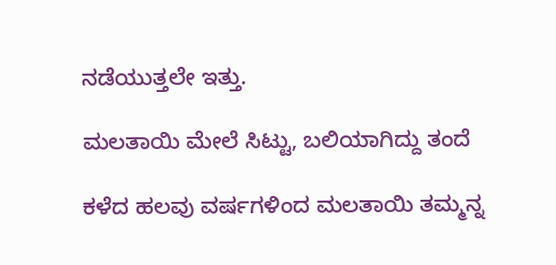ನಡೆಯುತ್ತಲೇ ಇತ್ತು.

ಮಲತಾಯಿ ಮೇಲೆ ಸಿಟ್ಟು, ಬಲಿಯಾಗಿದ್ದು ತಂದೆ

ಕಳೆದ ಹಲವು ವರ್ಷಗಳಿಂದ ಮಲತಾಯಿ ತಮ್ಮನ್ನ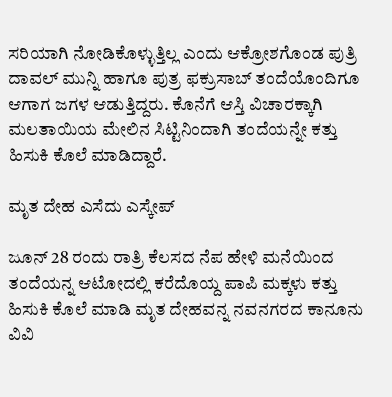ಸರಿಯಾಗಿ ನೋಡಿಕೊಳ್ಳುತ್ತಿಲ್ಲ ಎಂದು ಆಕ್ರೋಶಗೊಂಡ ಪುತ್ರಿ ದಾವಲ್ ಮುನ್ನಿ ಹಾಗೂ ಪುತ್ರ ಫಕ್ರುಸಾಬ್ ತಂದೆಯೊಂದಿಗೂ ಆಗಾಗ ಜಗಳ ಆಡುತ್ತಿದ್ದರು. ಕೊನೆಗೆ ಆಸ್ತಿ ವಿಚಾರಕ್ಕಾಗಿ ಮಲತಾಯಿಯ ಮೇಲಿನ ಸಿಟ್ಟಿನಿಂದಾಗಿ ತಂದೆಯನ್ನೇ ಕತ್ತು ಹಿಸುಕಿ ಕೊಲೆ ಮಾಡಿದ್ದಾರೆ.

ಮೃತ ದೇಹ ಎಸೆದು ಎಸ್ಕೇಪ್

ಜೂನ್ 28 ರಂದು ರಾತ್ರಿ ಕೆಲಸದ ನೆಪ ಹೇಳಿ ಮನೆಯಿಂದ ತಂದೆಯನ್ನ ಆಟೋದಲ್ಲಿ ಕರೆದೊಯ್ದ ಪಾಪಿ ಮಕ್ಕಳು ಕತ್ತು ಹಿಸುಕಿ ಕೊಲೆ ಮಾಡಿ ಮೃತ ದೇಹವನ್ನ ನವನಗರದ ಕಾನೂನು ವಿವಿ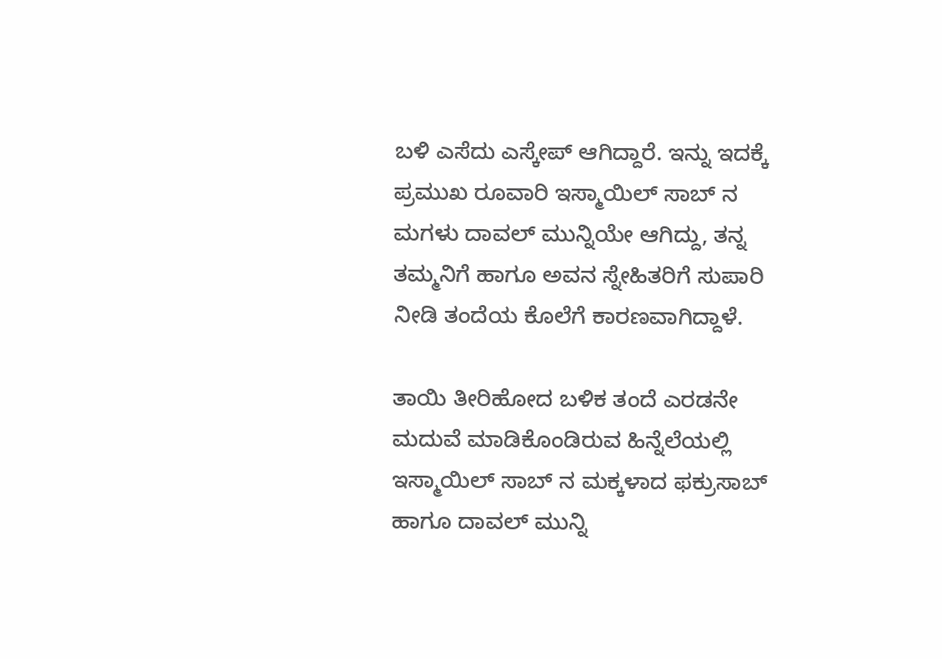ಬಳಿ ಎಸೆದು ಎಸ್ಕೇಪ್ ಆಗಿದ್ದಾರೆ. ಇನ್ನು ಇದಕ್ಕೆ ಪ್ರಮುಖ ರೂವಾರಿ ಇಸ್ಮಾಯಿಲ್ ಸಾಬ್ ನ ಮಗಳು ದಾವಲ್ ಮುನ್ನಿಯೇ ಆಗಿದ್ದು, ತನ್ನ ತಮ್ಮನಿಗೆ ಹಾಗೂ ಅವನ ಸ್ನೇಹಿತರಿಗೆ ಸುಪಾರಿ ನೀಡಿ ತಂದೆಯ ಕೊಲೆಗೆ ಕಾರಣವಾಗಿದ್ದಾಳೆ.

ತಾಯಿ ತೀರಿಹೋದ ಬಳಿಕ ತಂದೆ ಎರಡನೇ ಮದುವೆ ಮಾಡಿಕೊಂಡಿರುವ ಹಿನ್ನೆಲೆಯಲ್ಲಿ ಇಸ್ಮಾಯಿಲ್ ಸಾಬ್ ನ ಮಕ್ಕಳಾದ ಫಕ್ರುಸಾಬ್ ಹಾಗೂ ದಾವಲ್ ಮುನ್ನಿ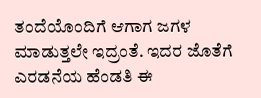ತಂದೆಯೊಂದಿಗೆ ಆಗಾಗ ಜಗಳ ಮಾಡುತ್ತಲೇ ಇದ್ರಂತೆ. ಇದರ ಜೊತೆಗೆ ಎರಡನೆಯ ಹೆಂಡತಿ ಈ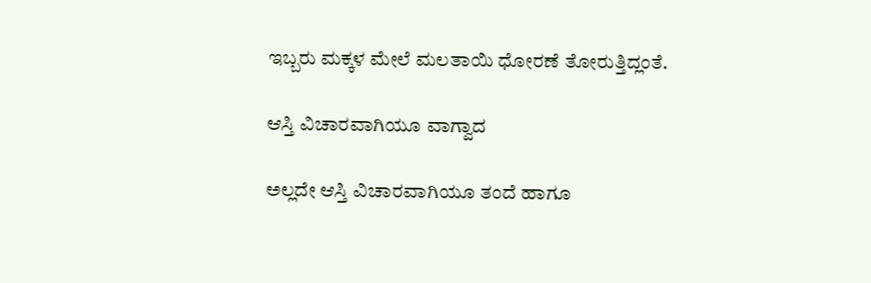ಇಬ್ಬರು ಮಕ್ಕಳ ಮೇಲೆ ಮಲತಾಯಿ ಧೋರಣೆ ತೋರುತ್ತಿದ್ಲಂತೆ.

ಆಸ್ತಿ ವಿಚಾರವಾಗಿಯೂ ವಾಗ್ವಾದ

ಅಲ್ಲದೇ ಆಸ್ತಿ ವಿಚಾರವಾಗಿಯೂ ತಂದೆ ಹಾಗೂ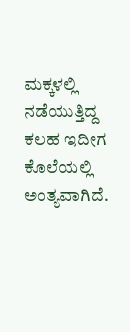ಮಕ್ಕಳಲ್ಲಿ ನಡೆಯುತ್ತಿದ್ದ ಕಲಹ ಇದೀಗ ಕೊಲೆಯಲ್ಲಿ ಅಂತ್ಯವಾಗಿದೆ.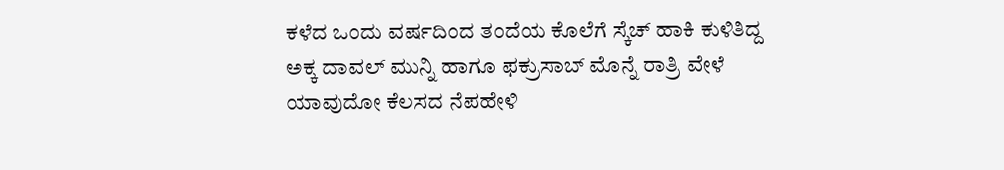ಕಳೆದ ಒಂದು ವರ್ಷದಿಂದ ತಂದೆಯ ಕೊಲೆಗೆ ಸ್ಕೆಚ್ ಹಾಕಿ ಕುಳಿತಿದ್ದ ಅಕ್ಕ ದಾವಲ್ ಮುನ್ನಿ ಹಾಗೂ ಫಕ್ರುಸಾಬ್ ಮೊನ್ನೆ ರಾತ್ರಿ ವೇಳೆ ಯಾವುದೋ ಕೆಲಸದ ನೆಪ‌ಹೇಳಿ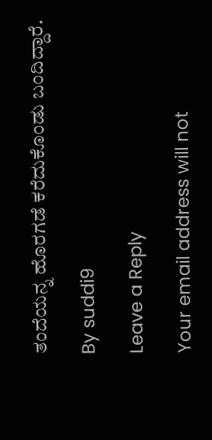ತಂದೆಯನ್ನ ಹೊರಗಡೆ ಕರೆದುಕೊಂಡು ಬಂದಿದ್ದಾರೆ.

By suddi9

Leave a Reply

Your email address will not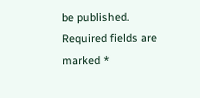be published. Required fields are marked *